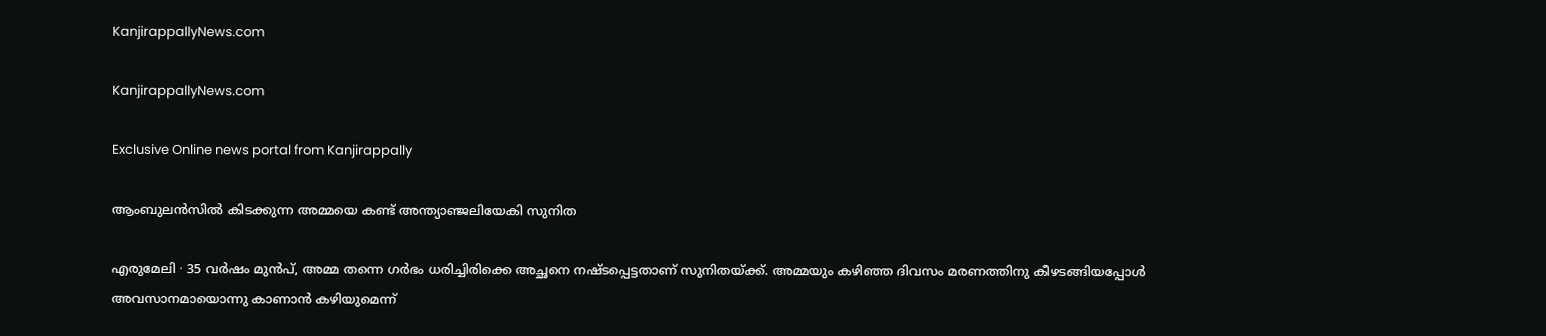KanjirappallyNews.com

KanjirappallyNews.com

Exclusive Online news portal from Kanjirappally

ആംബുലൻസിൽ കിടക്കുന്ന അമ്മയെ കണ്ട് അന്ത്യാഞ്ജലിയേകി സുനിത

എരുമേലി ∙ 35 വർഷം മുൻപ്, അമ്മ തന്നെ ഗർഭം ധരിച്ചിരിക്കെ അച്ഛനെ നഷ്ടപ്പെട്ടതാണ് സുനിതയ്ക്ക്. അമ്മയും കഴിഞ്ഞ ദിവസം മരണത്തിനു കീഴടങ്ങിയപ്പോൾ അവസാനമായൊന്നു കാണാൻ കഴിയുമെന്ന്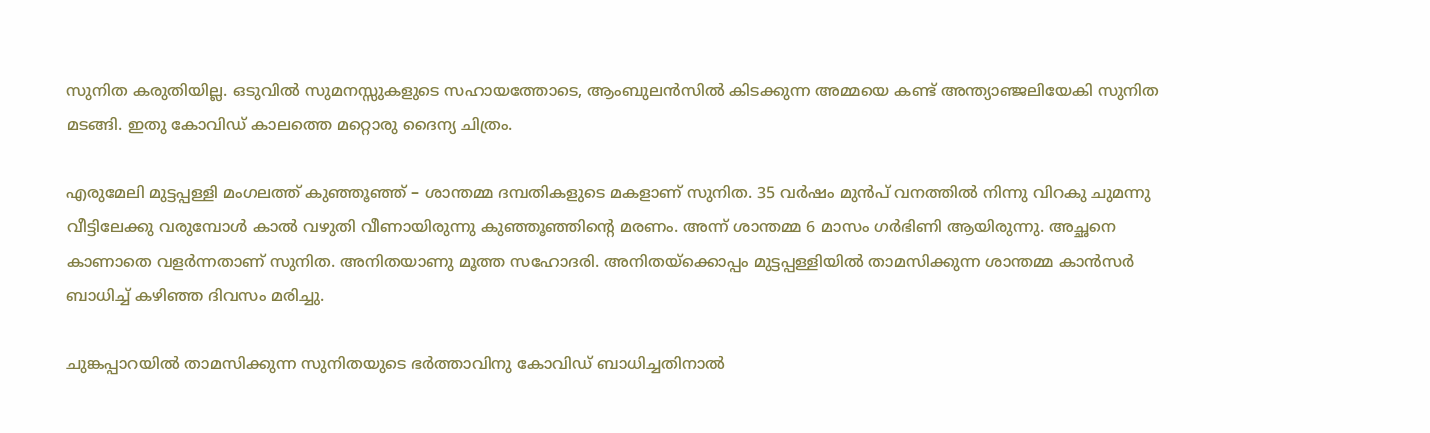സുനിത കരുതിയില്ല. ഒടുവിൽ സുമനസ്സുകളുടെ സഹായത്തോടെ, ആംബുലൻസിൽ കിടക്കുന്ന അമ്മയെ കണ്ട് അന്ത്യാഞ്ജലിയേകി സുനിത മടങ്ങി. ഇതു കോവിഡ് കാലത്തെ മറ്റൊരു ദൈന്യ ചിത്രം.

എരുമേലി മുട്ടപ്പള്ളി മംഗലത്ത് കുഞ്ഞൂഞ്ഞ് – ശാന്തമ്മ ദമ്പതികളുടെ മകളാണ് സുനിത. 35 വർഷം മുൻപ് വനത്തിൽ നിന്നു വിറകു ചുമന്നു വീട്ടിലേക്കു വരുമ്പോൾ കാൽ വഴുതി വീണായിരുന്നു കുഞ്ഞൂ‍ഞ്ഞിന്റെ മരണം. അന്ന് ശാന്തമ്മ 6 മാസം ഗർഭിണി ആയിരുന്നു. അച്ഛനെ കാണാതെ വളർന്നതാണ് സുനിത. അനിതയാണു മൂത്ത സഹോദരി. അനിതയ്ക്കൊപ്പം മുട്ടപ്പള്ളിയിൽ താമസിക്കുന്ന ശാന്തമ്മ കാൻസർ ബാധിച്ച് കഴിഞ്ഞ ദിവസം മരിച്ചു.

ചുങ്കപ്പാറയിൽ താമസിക്കുന്ന സുനിതയുടെ ഭർത്താവിനു കോവിഡ് ബാധിച്ചതിനാൽ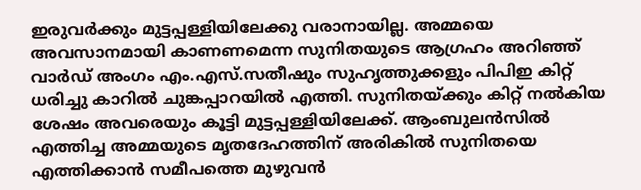ഇരുവർക്കും മുട്ടപ്പള്ളിയിലേക്കു വരാനായില്ല. അമ്മയെ അവസാനമായി കാണണമെന്ന സുനിതയുടെ ആഗ്രഹം അറിഞ്ഞ് വാർഡ് അംഗം എം.എസ്.സതീഷും സുഹൃത്തുക്കളും പിപിഇ കിറ്റ് ധരിച്ചു കാറിൽ ചുങ്കപ്പാറയിൽ എത്തി. സുനിതയ്ക്കും കിറ്റ് നൽകിയ ശേഷം അവരെയും കൂട്ടി മുട്ടപ്പള്ളിയിലേക്ക്. ആംബുലൻസിൽ എത്തിച്ച അമ്മയുടെ മൃതദേഹത്തിന് അരികിൽ സുനിതയെ എത്തിക്കാൻ സമീപത്തെ മുഴുവൻ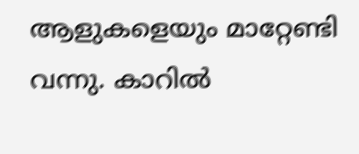ആളുകളെയും മാറ്റേണ്ടി വന്നു. കാറിൽ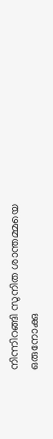നിന്നിറങ്ങി സുനിത ശാന്തമ്മയെ ഒരുനോക്കു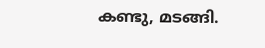കണ്ടു, മടങ്ങി.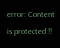error: Content is protected !!